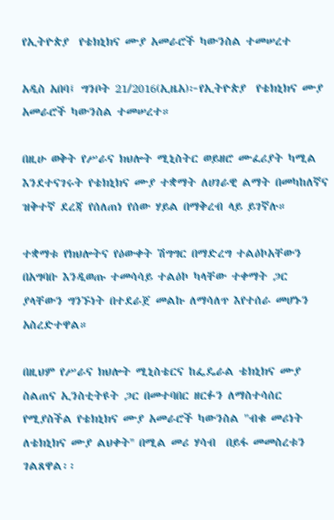የኢትዮጵያ  የቴክኒክና ሙያ አመራሮች ካውንስል ተመሠረተ

አዲስ አበባ፤ ግንቦት 21/2016(ኢዜአ)፦የኢትዮጵያ  የቴክኒክና ሙያ አመራሮች ካውንስል ተመሠረተ።

በዚሁ ወቅት የሥራና ክህሎት ሚኒስትር ወይዘሮ ሙፈሪያት ካሚል እንደተናገሩት የቴክኒክና ሙያ ተቋማት ለሀገራዊ ልማት በመካከለኛና ዝቅተኛ ደረጃ የሰለጠነ የሰው ሃይል በማቅረብ ላይ ይገኛሉ።

ተቋማቱ የክህሎትና የዕውቀት ሽግግር በማድረግ ተልዕኮአቸውን በአግባቡ እንዲወጡ ተመሳሳይ ተልዕኮ ካላቸው ተቀማት ጋር ያላቸውን ግንኙነት በተደራጀ መልኩ ለማሳለጥ እየተሰራ መሆኑን አስረድተዋል።

በዚህም የሥራና ክህሎት ሚኒስቴርና ከፌዴራል ቴክኒክና ሙያ ስልጠና ኢንስቲትዩት ጋር በመተባበር ዘርፉን ለማስተሳሰር የሚያስችል የቴክኒክና ሙያ አመራሮች ካውንስል "ብቁ መሪነት ለቴክኒክና ሙያ ልህቀት'' በሚል መሪ ሃሳብ  በይፋ መመስረቱን ገልጸዋል፡፡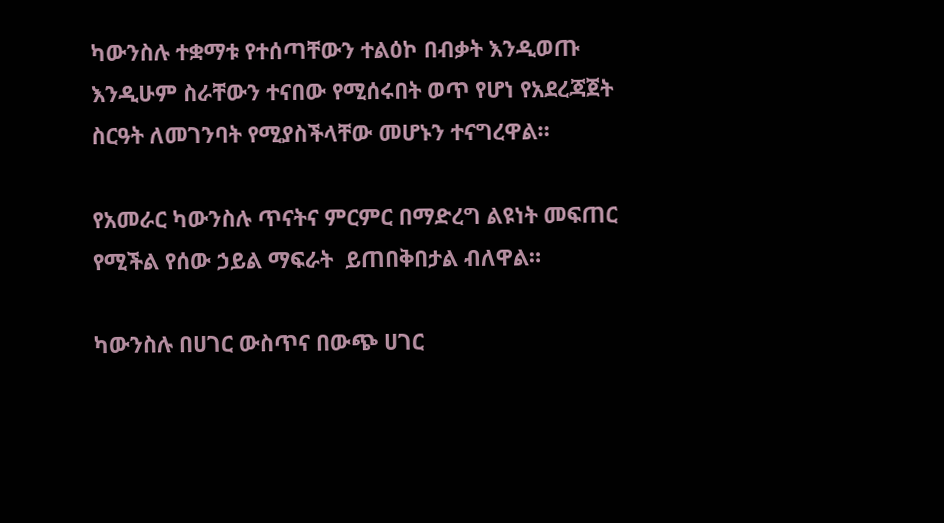ካውንስሉ ተቋማቱ የተሰጣቸውን ተልዕኮ በብቃት እንዲወጡ እንዲሁም ስራቸውን ተናበው የሚሰሩበት ወጥ የሆነ የአደረጃጀት ስርዓት ለመገንባት የሚያስችላቸው መሆኑን ተናግረዋል።

የአመራር ካውንስሉ ጥናትና ምርምር በማድረግ ልዩነት መፍጠር የሚችል የሰው ኃይል ማፍራት  ይጠበቅበታል ብለዋል።

ካውንስሉ በሀገር ውስጥና በውጭ ሀገር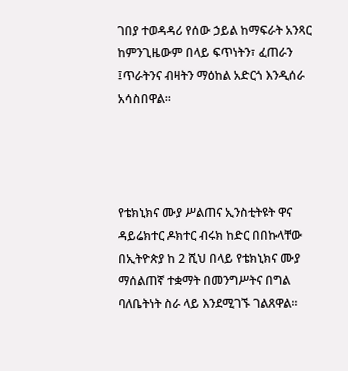ገበያ ተወዳዳሪ የሰው ኃይል ከማፍራት አንጻር ከምንጊዜውም በላይ ፍጥነትን፣ ፈጠራን ፤ጥራትንና ብዛትን ማዕከል አድርጎ እንዲሰራ አሳስበዋል።




የቴክኒክና ሙያ ሥልጠና ኢንስቲትዩት ዋና ዳይሬክተር ዶክተር ብሩክ ከድር በበኩላቸው በኢትዮጵያ ከ 2 ሺህ በላይ የቴክኒክና ሙያ ማሰልጠኛ ተቋማት በመንግሥትና በግል ባለቤትነት ስራ ላይ እንደሚገኙ ገልጸዋል።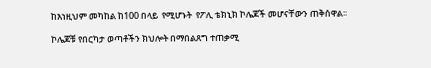ከእነዚህም መካከል ከ100 በላይ  የሚሆኑት  የፖሊ ቴክኒክ ኮሌጆች መሆናቸውን ጠቅሰዋል፡፡

ኮሌጆቹ የበርካታ ወጣቶችን ክህሎት በማበልጸግ ተጠቃሚ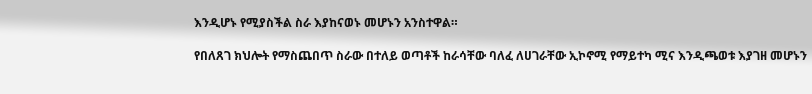እንዲሆኑ የሚያስችል ስራ እያከናወኑ መሆኑን አንስተዋል።

የበለጸገ ክህሎት የማስጨበጥ ስራው በተለይ ወጣቶች ከራሳቸው ባለፈ ለሀገራቸው ኢኮኖሚ የማይተካ ሚና እንዲጫወቱ እያገዘ መሆኑን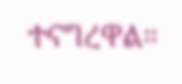ተናግረዋል።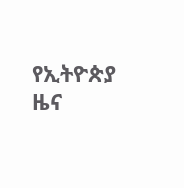የኢትዮጵያ ዜና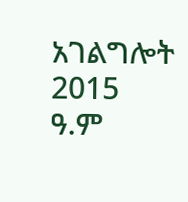አገልግሎት
2015
ዓ.ም